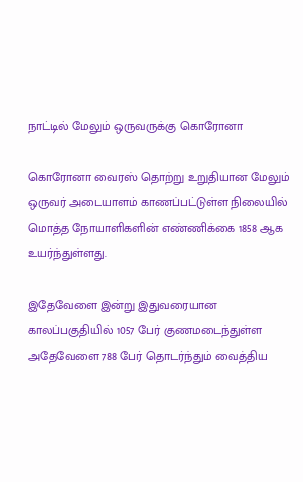நாட்டில் மேலும் ஒருவருக்கு கொரோனா

கொரோனா வைரஸ் தொற்று உறுதியான மேலும் ஒருவர் அடையாளம் காணப்பட்டுள்ள நிலையில் மொத்த நோயாளிகளின் எண்ணிக்கை 1858 ஆக உயர்ந்துள்ளது.

இதேவேளை இன்று இதுவரையான காலப்பகுதியில் 1057 பேர் குணமடைந்துள்ள அதேவேளை 788 பேர் தொடர்ந்தும் வைத்திய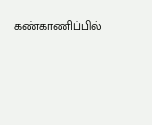கண்காணிப்பில்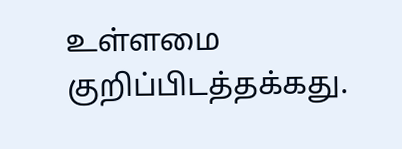உள்ளமை குறிப்பிடத்தக்கது.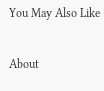You May Also Like

About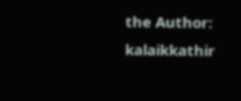the Author: kalaikkathir